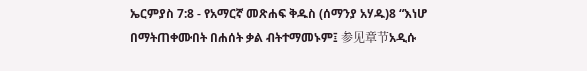ኤርምያስ 7:8 - የአማርኛ መጽሐፍ ቅዱስ (ሰማንያ አሃዱ)8 “እነሆ በማትጠቀሙበት በሐሰት ቃል ብትተማመኑም፤ 参见章节አዲሱ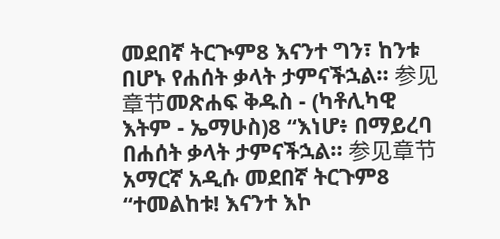መደበኛ ትርጒም8 እናንተ ግን፣ ከንቱ በሆኑ የሐሰት ቃላት ታምናችኋል። 参见章节መጽሐፍ ቅዱስ - (ካቶሊካዊ እትም - ኤማሁስ)8 “እነሆ፥ በማይረባ በሐሰት ቃላት ታምናችኋል። 参见章节አማርኛ አዲሱ መደበኛ ትርጉም8 “ተመልከቱ! እናንተ እኮ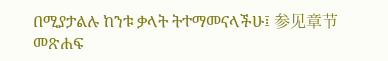በሚያታልሉ ከንቱ ቃላት ትተማመናላችሁ፤ 参见章节መጽሐፍ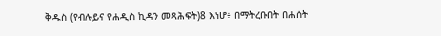ቅዱስ (የብሉይና የሐዲስ ኪዳን መጻሕፍት)8 እነሆ፥ በማትረቡበት በሐሰት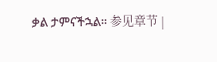ቃል ታምናችኋል። 参见章节 |